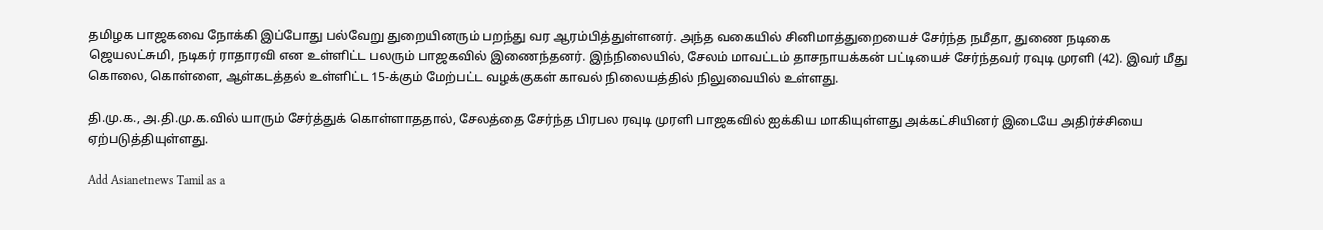தமிழக பாஜகவை நோக்கி இப்போது பல்வேறு துறையினரும் பறந்து வர ஆரம்பித்துள்ளனர். அந்த வகையில் சினிமாத்துறையைச் சேர்ந்த நமீதா, துணை நடிகை ஜெயலட்சுமி, நடிகர் ராதாரவி என உள்ளிட்ட பலரும் பாஜகவில் இணைந்தனர். இந்நிலையில், சேலம் மாவட்டம் தாசநாயக்கன் பட்டியைச் சேர்ந்தவர் ரவுடி முரளி (42). இவர் மீது கொலை, கொள்ளை, ஆள்கடத்தல் உள்ளிட்ட 15-க்கும் மேற்பட்ட வழக்குகள் காவல் நிலையத்தில் நிலுவையில் உள்ளது.

தி.மு.க., அ.தி.மு.க.வில் யாரும் சேர்த்துக் கொள்ளாததால், சேலத்தை சேர்ந்த பிரபல ரவுடி முரளி பாஜகவில் ஐக்கிய மாகியுள்ளது அக்கட்சியினர் இடையே அதிர்ச்சியை ஏற்படுத்தியுள்ளது.

Add Asianetnews Tamil as a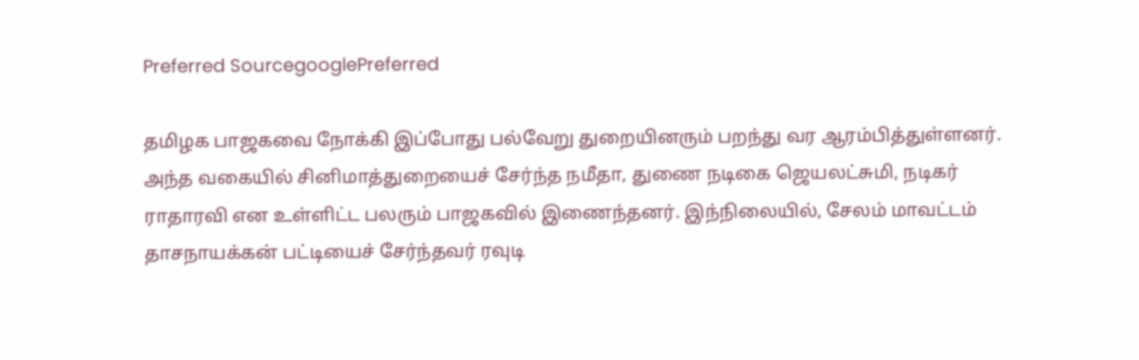Preferred SourcegooglePreferred

தமிழக பாஜகவை நோக்கி இப்போது பல்வேறு துறையினரும் பறந்து வர ஆரம்பித்துள்ளனர். அந்த வகையில் சினிமாத்துறையைச் சேர்ந்த நமீதா, துணை நடிகை ஜெயலட்சுமி, நடிகர் ராதாரவி என உள்ளிட்ட பலரும் பாஜகவில் இணைந்தனர். இந்நிலையில், சேலம் மாவட்டம் தாசநாயக்கன் பட்டியைச் சேர்ந்தவர் ரவுடி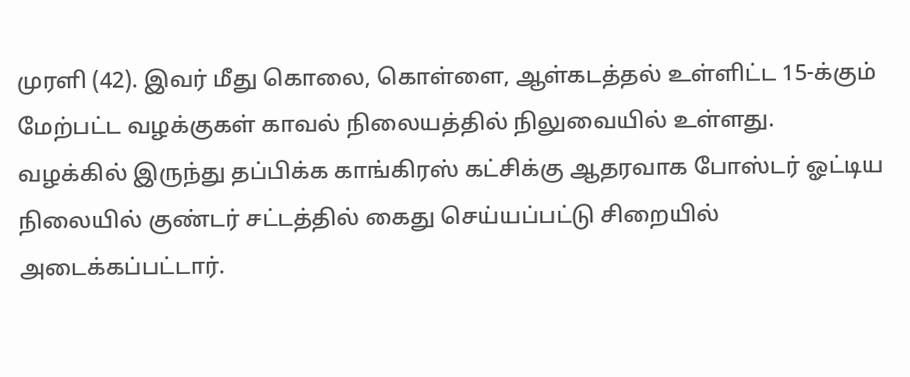முரளி (42). இவர் மீது கொலை, கொள்ளை, ஆள்கடத்தல் உள்ளிட்ட 15-க்கும் மேற்பட்ட வழக்குகள் காவல் நிலையத்தில் நிலுவையில் உள்ளது. வழக்கில் இருந்து தப்பிக்க காங்கிரஸ் கட்சிக்கு ஆதரவாக போஸ்டர் ஓட்டிய நிலையில் குண்டர் சட்டத்தில் கைது செய்யப்பட்டு சிறையில் அடைக்கப்பட்டார்.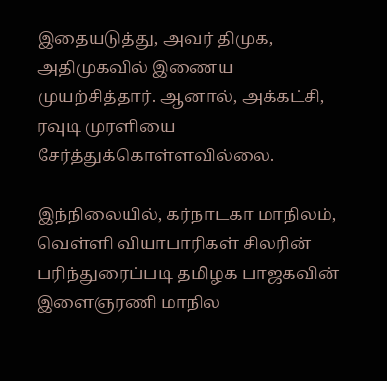இதையடுத்து, அவர் திமுக, அதிமுகவில் இணைய முயற்சித்தார். ஆனால், அக்கட்சி, ரவுடி முரளியை சேர்த்துக்கொள்ளவில்லை.

இந்நிலையில், கர்நாடகா மாநிலம், வெள்ளி வியாபாரிகள் சிலரின் பரிந்துரைப்படி தமிழக பாஜகவின் இளைஞரணி மாநில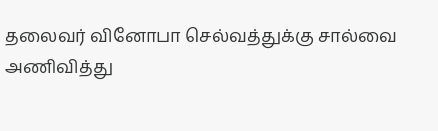தலைவர் வினோபா செல்வத்துக்கு சால்வை அணிவித்து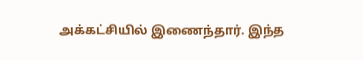அக்கட்சியில் இணைந்தார். இந்த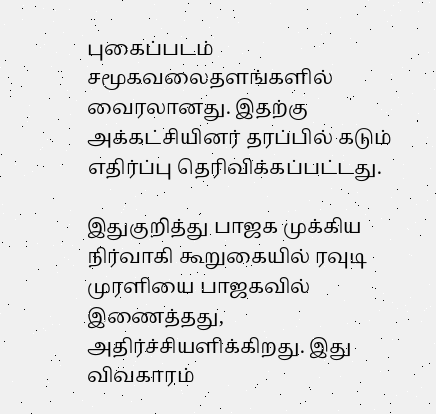புகைப்படம் சமூகவலைதளங்களில் வைரலானது. இதற்கு அக்கட்சியினர் தரப்பில் கடும் எதிர்ப்பு தெரிவிக்கப்பட்டது.

இதுகுறித்து பாஜக முக்கிய நிர்வாகி கூறுகையில் ரவுடி முரளியை பாஜகவில் இணைத்தது, அதிர்ச்சியளிக்கிறது. இது விவகாரம்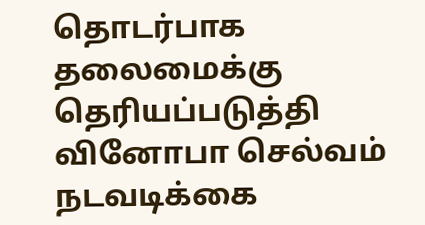தொடர்பாக தலைமைக்கு தெரியப்படுத்தி வினோபா செல்வம் நடவடிக்கை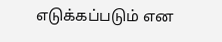எடுக்கப்படும் என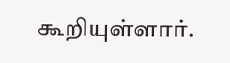கூறியுள்ளார்.